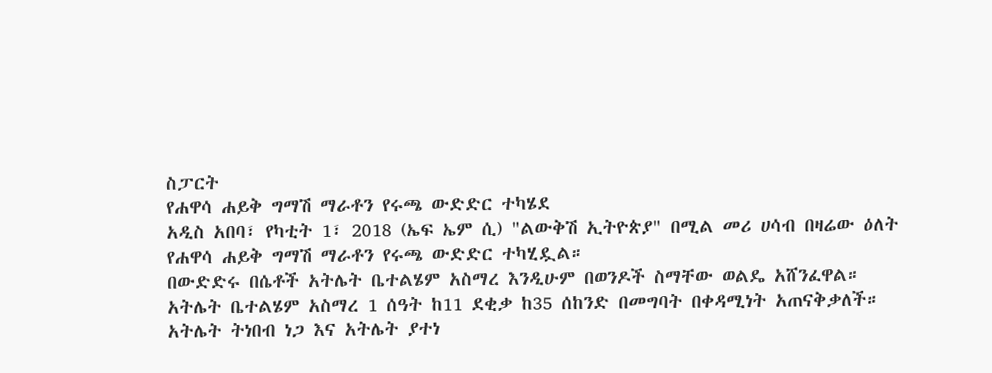ስፓርት
የሐዋሳ ሐይቅ ግማሽ ማራቶን የሩጫ ውድድር ተካሄደ
አዲስ አበባ፣ የካቲት 1፣ 2018 (ኤፍ ኤም ሲ) "ልውቅሽ ኢትዮጵያ" በሚል መሪ ሀሳብ በዛሬው ዕለት የሐዋሳ ሐይቅ ግማሽ ማራቶን የሩጫ ውድድር ተካሂዷል።
በውድድሩ በሴቶች አትሌት ቤተልሄም አስማረ እንዲሁም በወንዶች ስማቸው ወልዴ አሸንፈዋል።
አትሌት ቤተልሄም አስማረ 1 ሰዓት ከ11 ደቂቃ ከ35 ሰከንድ በመግባት በቀዳሚነት አጠናቅቃለች።
አትሌት ትነበብ ነጋ እና አትሌት ያተነ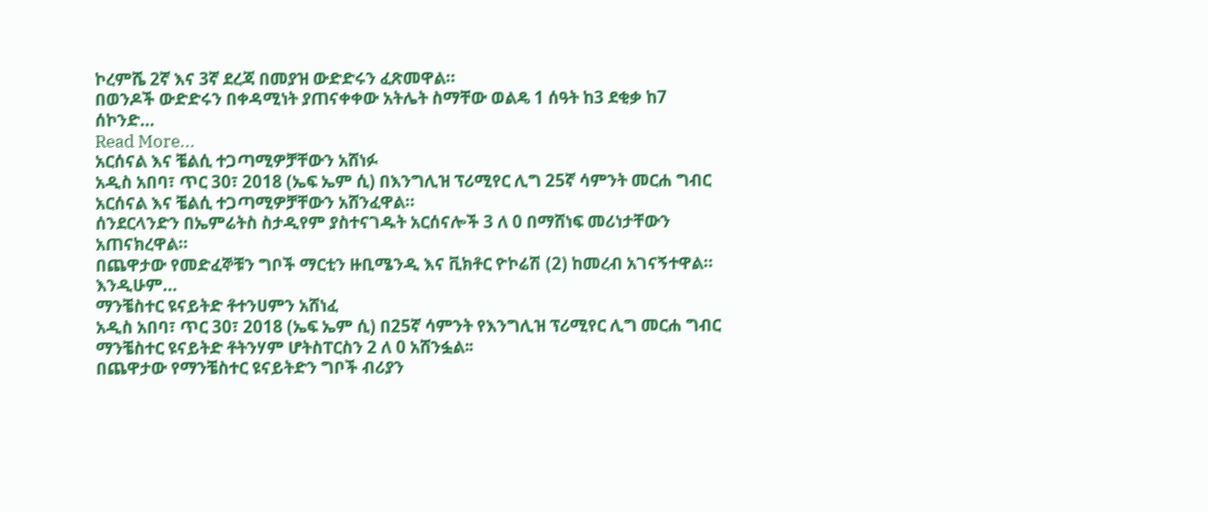ኮረምሼ 2ኛ እና 3ኛ ደረጃ በመያዝ ውድድሩን ፈጽመዋል።
በወንዶች ውድድሩን በቀዳሚነት ያጠናቀቀው አትሌት ስማቸው ወልዴ 1 ሰዓት ከ3 ደቂቃ ከ7 ሰኮንድ…
Read More...
አርሰናል እና ቼልሲ ተጋጣሚዎቻቸውን አሸነፉ
አዲስ አበባ፣ ጥር 30፣ 2018 (ኤፍ ኤም ሲ) በእንግሊዝ ፕሪሚየር ሊግ 25ኛ ሳምንት መርሐ ግብር አርሰናል እና ቼልሲ ተጋጣሚዎቻቸውን አሸንፈዋል።
ሰንደርላንድን በኤምሬትስ ስታዲየም ያስተናገዱት አርሰናሎች 3 ለ 0 በማሸነፍ መሪነታቸውን አጠናክረዋል።
በጨዋታው የመድፈኞቹን ግቦች ማርቲን ዙቢሜንዲ እና ቪክቶር ዮኮሬሽ (2) ከመረብ አገናኝተዋል።
እንዲሁም…
ማንቼስተር ዩናይትድ ቶተንሀምን አሸነፈ
አዲስ አበባ፣ ጥር 30፣ 2018 (ኤፍ ኤም ሲ) በ25ኛ ሳምንት የእንግሊዝ ፕሪሚየር ሊግ መርሐ ግብር ማንቼስተር ዩናይትድ ቶትንሃም ሆትስፐርስን 2 ለ 0 አሸንፏል፡፡
በጨዋታው የማንቼስተር ዩናይትድን ግቦች ብሪያን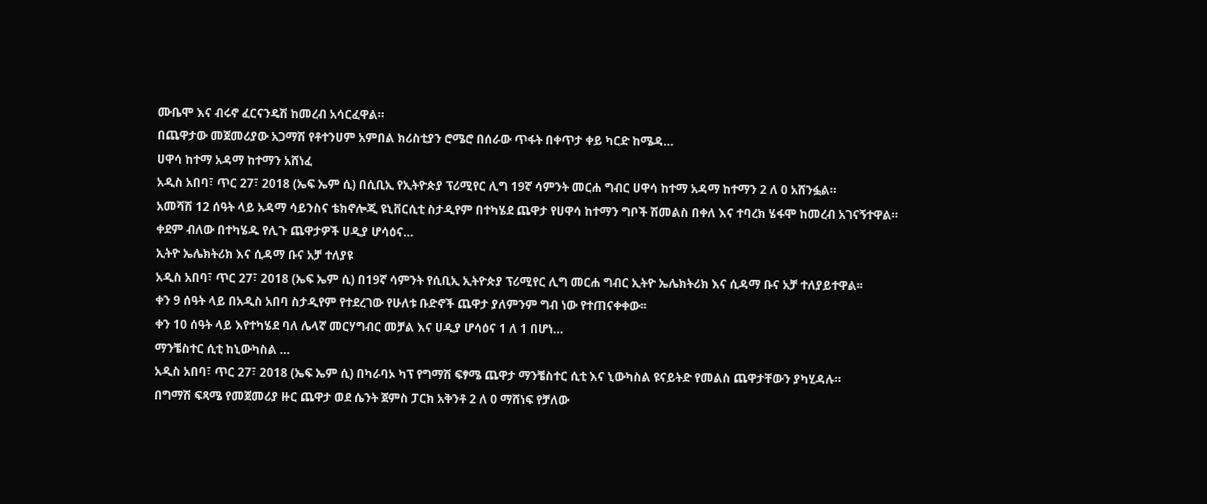ሙቤሞ እና ብሩኖ ፈርናንዴሽ ከመረብ አሳርፈዋል።
በጨዋታው መጀመሪያው አጋማሽ የቶተንሀም አምበል ክሪስቲያን ሮሜሮ በሰራው ጥፋት በቀጥታ ቀይ ካርድ ከሜዳ…
ሀዋሳ ከተማ አዳማ ከተማን አሸነፈ
አዲስ አበባ፣ ጥር 27፣ 2018 (ኤፍ ኤም ሲ) በሲቢኢ የኢትዮጵያ ፕሪሚየር ሊግ 19ኛ ሳምንት መርሐ ግብር ሀዋሳ ከተማ አዳማ ከተማን 2 ለ 0 አሸንፏል።
አመሻሽ 12 ሰዓት ላይ አዳማ ሳይንስና ቴክኖሎጂ ዩኒቨርሲቲ ስታዲየም በተካሄደ ጨዋታ የሀዋሳ ከተማን ግቦች ሽመልስ በቀለ እና ተባረክ ሄፋሞ ከመረብ አገናኝተዋል።
ቀደም ብለው በተካሄዱ የሊጉ ጨዋታዎች ሀዲያ ሆሳዕና…
ኢትዮ ኤሌክትሪክ እና ሲዳማ ቡና አቻ ተለያዩ
አዲስ አበባ፣ ጥር 27፣ 2018 (ኤፍ ኤም ሲ) በ19ኛ ሳምንት የሲቢኢ ኢትዮጵያ ፕሪሚየር ሊግ መርሐ ግብር ኢትዮ ኤሌክትሪክ እና ሲዳማ ቡና አቻ ተለያይተዋል፡፡
ቀን 9 ሰዓት ላይ በአዲስ አበባ ስታዲየም የተደረገው የሁለቱ ቡድኖች ጨዋታ ያለምንም ግብ ነው የተጠናቀቀው፡፡
ቀን 10 ሰዓት ላይ እየተካሄደ ባለ ሌላኛ መርሃግብር መቻል እና ሀዲያ ሆሳዕና 1 ለ 1 በሆነ…
ማንቼስተር ሲቲ ከኒውካስል …
አዲስ አበባ፣ ጥር 27፣ 2018 (ኤፍ ኤም ሲ) በካራባኦ ካፕ የግማሽ ፍፃሜ ጨዋታ ማንቼስተር ሲቲ እና ኒውካስል ዩናይትድ የመልስ ጨዋታቸውን ያካሂዳሉ።
በግማሽ ፍጻሜ የመጀመሪያ ዙር ጨዋታ ወደ ሴንት ጀምስ ፓርክ አቅንቶ 2 ለ 0 ማሸነፍ የቻለው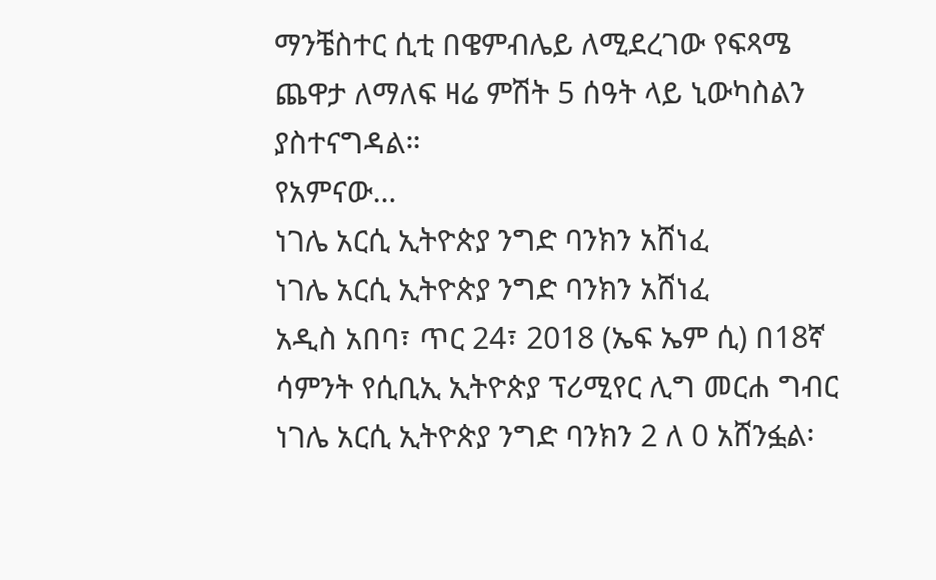ማንቼስተር ሲቲ በዌምብሌይ ለሚደረገው የፍጻሜ ጨዋታ ለማለፍ ዛሬ ምሽት 5 ሰዓት ላይ ኒውካስልን ያስተናግዳል።
የአምናው…
ነገሌ አርሲ ኢትዮጵያ ንግድ ባንክን አሸነፈ
ነገሌ አርሲ ኢትዮጵያ ንግድ ባንክን አሸነፈ
አዲስ አበባ፣ ጥር 24፣ 2018 (ኤፍ ኤም ሲ) በ18ኛ ሳምንት የሲቢኢ ኢትዮጵያ ፕሪሚየር ሊግ መርሐ ግብር ነገሌ አርሲ ኢትዮጵያ ንግድ ባንክን 2 ለ 0 አሸንፏል፡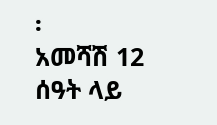፡
አመሻሽ 12 ሰዓት ላይ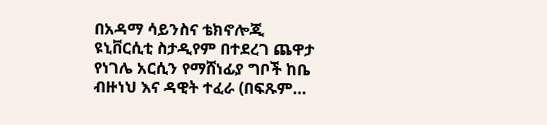በአዳማ ሳይንስና ቴክኖሎጂ ዩኒቨርሲቲ ስታዲየም በተደረገ ጨዋታ የነገሌ አርሲን የማሸነፊያ ግቦች ከቤ ብዙነህ እና ዳዊት ተፈራ (በፍጹም…